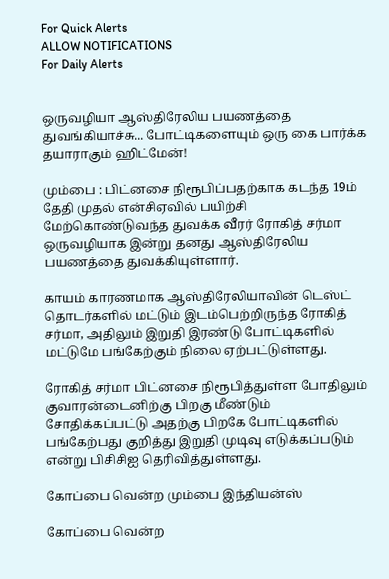For Quick Alerts
ALLOW NOTIFICATIONS
For Daily Alerts


ஒருவழியா ஆஸ்திரேலிய பயணத்தை துவங்கியாச்சு... போட்டிகளையும் ஒரு கை பார்க்க தயாராகும் ஹிட்மேன்!

மும்பை : பிட்னசை நிரூபிப்பதற்காக கடந்த 19ம் தேதி முதல் என்சிஏவில் பயிற்சி மேற்கொண்டுவந்த துவக்க வீரர் ரோகித் சர்மா ஒருவழியாக இன்று தனது ஆஸ்திரேலிய பயணத்தை துவக்கியுள்ளார்.

காயம் காரணமாக ஆஸ்திரேலியாவின் டெஸ்ட் தொடர்களில் மட்டும் இடம்பெற்றிருந்த ரோகித் சர்மா, அதிலும் இறுதி இரண்டு போட்டிகளில் மட்டுமே பங்கேற்கும் நிலை ஏற்பட்டுள்ளது.

ரோகித் சர்மா பிட்னசை நிரூபித்துள்ள போதிலும் குவாரன்டைனிற்கு பிறகு மீண்டும் சோதிக்கப்பட்டு அதற்கு பிறகே போட்டிகளில் பங்கேற்பது குறித்து இறுதி முடிவு எடுக்கப்படும் என்று பிசிசிஐ தெரிவித்துள்ளது.

கோப்பை வென்ற மும்பை இந்தியன்ஸ்

கோப்பை வென்ற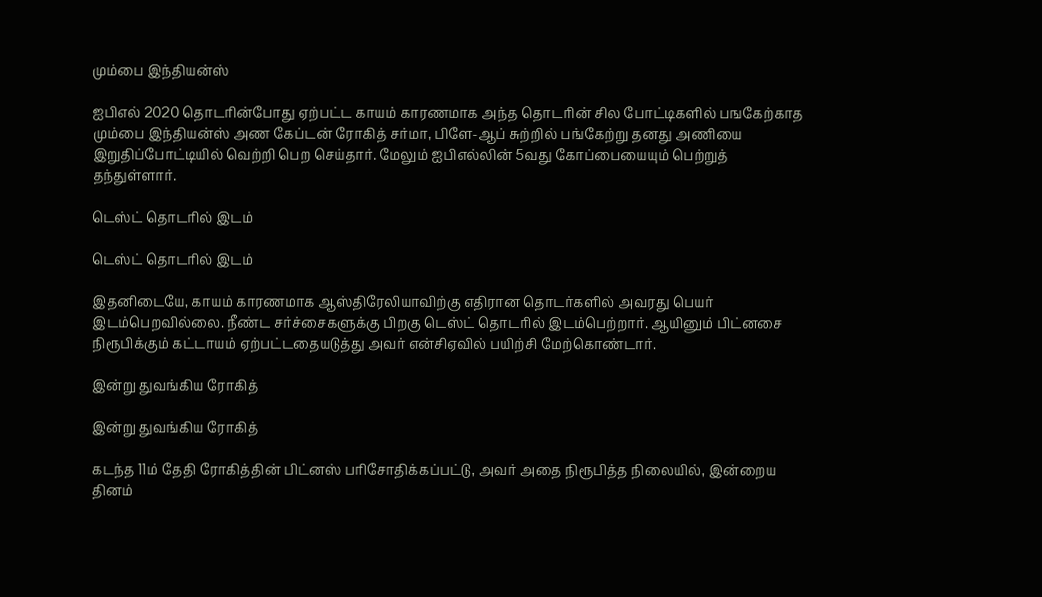மும்பை இந்தியன்ஸ்

ஐபிஎல் 2020 தொடரின்போது ஏற்பட்ட காயம் காரணமாக அந்த தொடரின் சில போட்டிகளில் பஙகேற்காத மும்பை இந்தியன்ஸ் அண கேப்டன் ரோகித் சர்மா, பிளே-ஆப் சுற்றில் பங்கேற்று தனது அணியை இறுதிப்போட்டியில் வெற்றி பெற செய்தார். மேலும் ஐபிஎல்லின் 5வது கோப்பையையும் பெற்றுத் தந்துள்ளார்.

டெஸ்ட் தொடரில் இடம்

டெஸ்ட் தொடரில் இடம்

இதனிடையே, காயம் காரணமாக ஆஸ்திரேலியாவிற்கு எதிரான தொடர்களில் அவரது பெயர் இடம்பெறவில்லை. நீண்ட சர்ச்சைகளுக்கு பிறகு டெஸ்ட் தொடரில் இடம்பெற்றார். ஆயினும் பிட்னசை நிரூபிக்கும் கட்டாயம் ஏற்பட்டதையடுத்து அவர் என்சிஏவில் பயிற்சி மேற்கொண்டார்.

இன்று துவங்கிய ரோகித்

இன்று துவங்கிய ரோகித்

கடந்த 11ம் தேதி ரோகித்தின் பிட்னஸ் பரிசோதிக்கப்பட்டு, அவர் அதை நிரூபித்த நிலையில், இன்றைய தினம்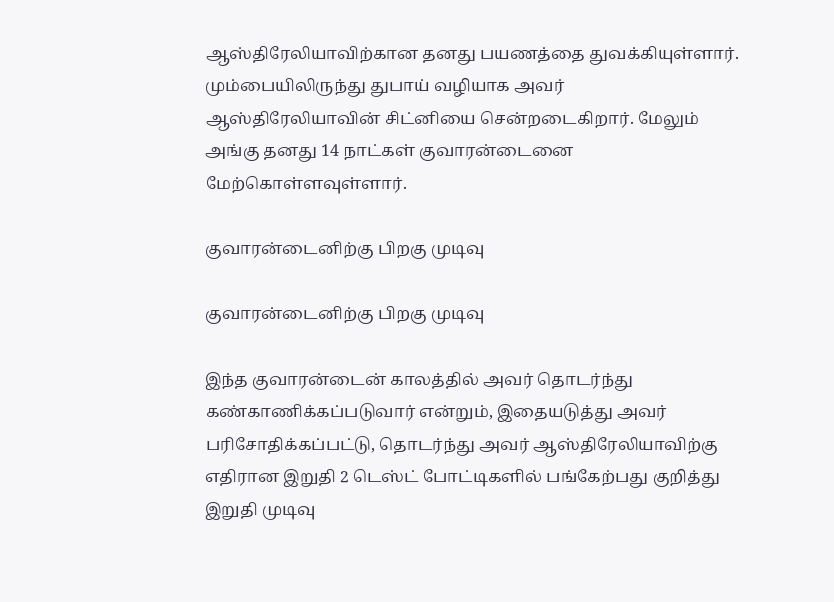ஆஸ்திரேலியாவிற்கான தனது பயணத்தை துவக்கியுள்ளார். மும்பையிலிருந்து துபாய் வழியாக அவர் ஆஸ்திரேலியாவின் சிட்னியை சென்றடைகிறார். மேலும் அங்கு தனது 14 நாட்கள் குவாரன்டைனை மேற்கொள்ளவுள்ளார்.

குவாரன்டைனிற்கு பிறகு முடிவு

குவாரன்டைனிற்கு பிறகு முடிவு

இந்த குவாரன்டைன் காலத்தில் அவர் தொடர்ந்து கண்காணிக்கப்படுவார் என்றும், இதையடுத்து அவர் பரிசோதிக்கப்பட்டு, தொடர்ந்து அவர் ஆஸ்திரேலியாவிற்கு எதிரான இறுதி 2 டெஸ்ட் போட்டிகளில் பங்கேற்பது குறித்து இறுதி முடிவு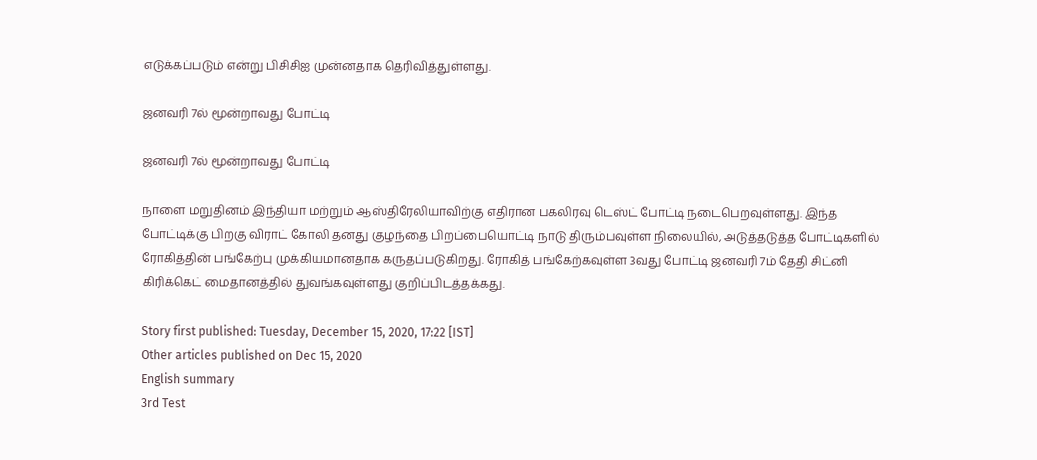எடுக்கப்படும் என்று பிசிசிஐ முன்னதாக தெரிவித்துள்ளது.

ஜனவரி 7ல் மூன்றாவது போட்டி

ஜனவரி 7ல் மூன்றாவது போட்டி

நாளை மறுதினம் இந்தியா மற்றும் ஆஸ்திரேலியாவிற்கு எதிரான பகலிரவு டெஸ்ட் போட்டி நடைபெறவுள்ளது. இந்த போட்டிக்கு பிறகு விராட் கோலி தனது குழந்தை பிறப்பையொட்டி நாடு திரும்பவுள்ள நிலையில், அடுத்தடுத்த போட்டிகளில் ரோகித்தின் பங்கேற்பு முக்கியமானதாக கருதப்படுகிறது. ரோகித் பங்கேற்கவுள்ள 3வது போட்டி ஜனவரி 7ம் தேதி சிட்னி கிரிக்கெட் மைதானத்தில் துவங்கவுள்ளது குறிப்பிடத்தக்கது.

Story first published: Tuesday, December 15, 2020, 17:22 [IST]
Other articles published on Dec 15, 2020
English summary
3rd Test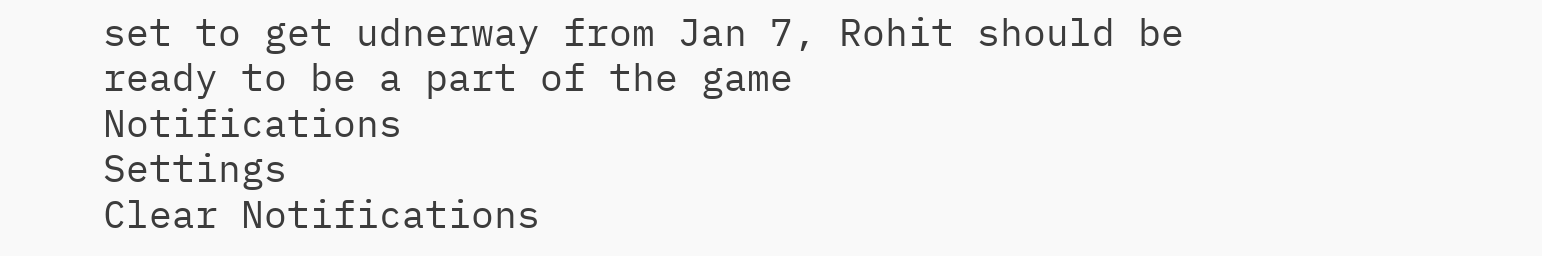set to get udnerway from Jan 7, Rohit should be ready to be a part of the game
Notifications
Settings
Clear Notifications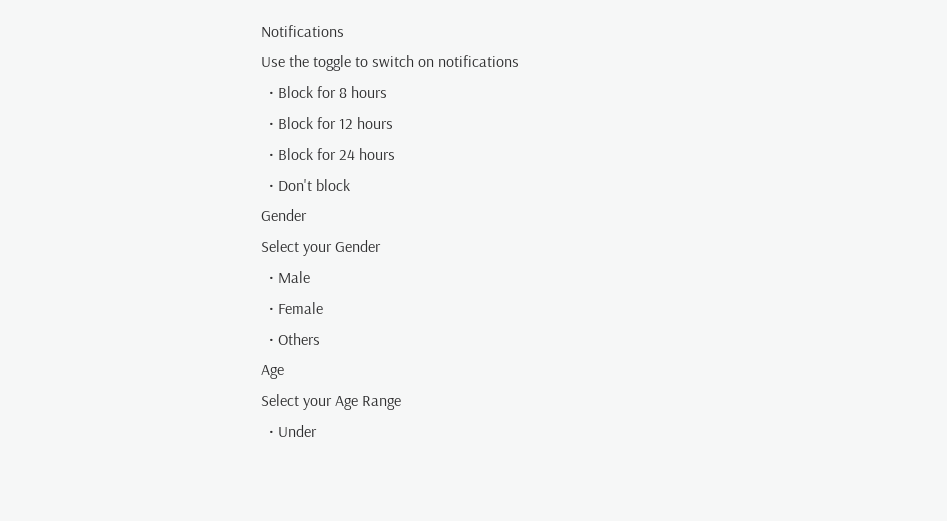Notifications
Use the toggle to switch on notifications
  • Block for 8 hours
  • Block for 12 hours
  • Block for 24 hours
  • Don't block
Gender
Select your Gender
  • Male
  • Female
  • Others
Age
Select your Age Range
  • Under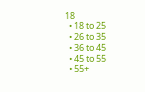18
  • 18 to 25
  • 26 to 35
  • 36 to 45
  • 45 to 55
  • 55+